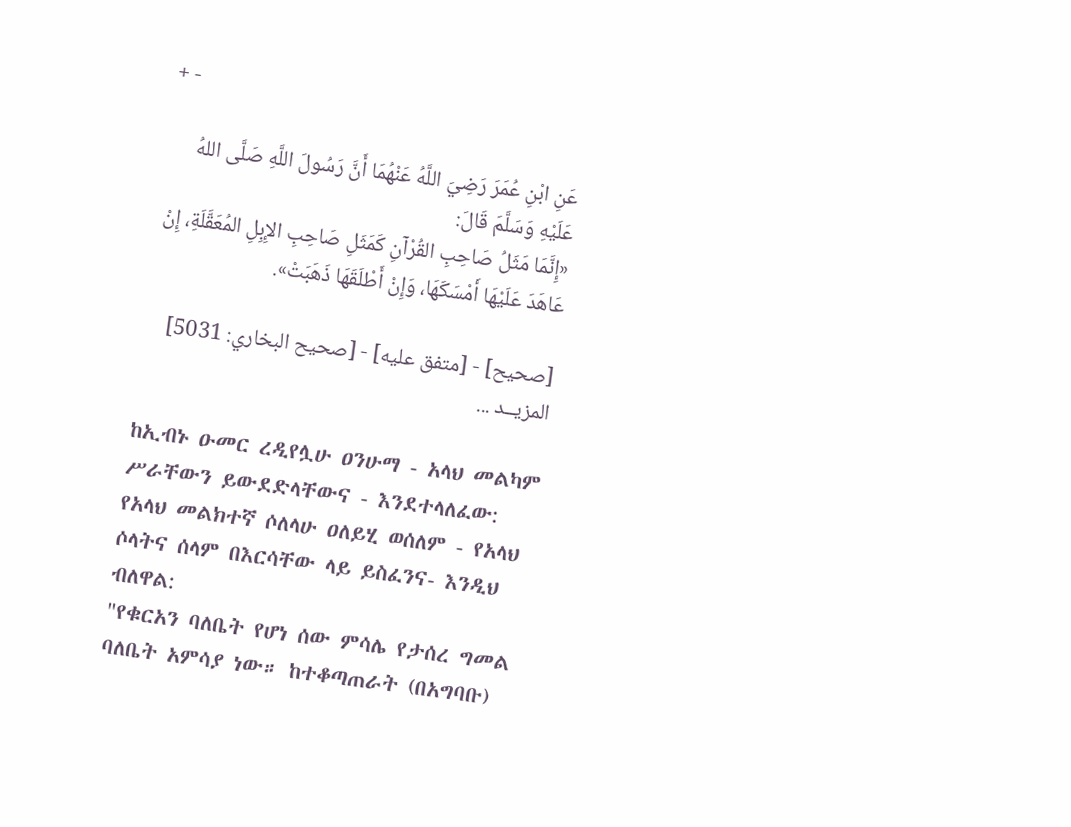+ -

عَنِ ابْنِ عُمَرَ رَضِيَ اللَّهُ عَنْهُمَا أَنَّ رَسُولَ اللَّهِ صَلَّى اللهُ عَلَيْهِ وَسَلَّمَ قَالَ:
«إِنَّمَا مَثَلُ صَاحِبِ القُرْآنِ كَمَثَلِ صَاحِبِ الإِبِلِ المُعَقَّلَةِ، إِنْ عَاهَدَ عَلَيْهَا أَمْسَكَهَا، وَإِنْ أَطْلَقَهَا ذَهَبَتْ».

[صحيح] - [متفق عليه] - [صحيح البخاري: 5031]
المزيــد ...

ከኢብኑ ዑመር ረዲየሏሁ ዐንሁማ - አላህ መልካም ሥራቸውን ይውደድላቸውና - እንደተላለፈው: የአላህ መልክተኛ ሶለላሁ ዐለይሂ ወሰለም - የአላህ ሶላትና ሰላም በእርሳቸው ላይ ይስፈንና- እንዲህ ብለዋል:
"የቁርአን ባለቤት የሆነ ሰው ምሳሌ የታሰረ ግመል ባለቤት አምሳያ ነው። ከተቆጣጠራት (በአግባቡ)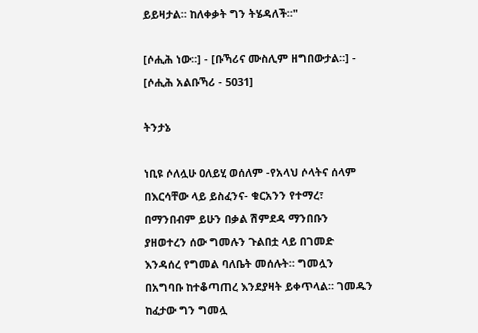ይይዛታል። ከለቀቃት ግን ትሄዳለች።"

[ሶሒሕ ነው።] - [ቡኻሪና ሙስሊም ዘግበውታል።] - [ሶሒሕ አልቡኻሪ - 5031]

ትንታኔ

ነቢዩ ሶለሏሁ ዐለይሂ ወሰለም -የአላህ ሶላትና ሰላም በእርሳቸው ላይ ይስፈንና- ቁርአንን የተማረ፣ በማንበብም ይሁን በቃል ሽምደዳ ማንበቡን ያዘወተረን ሰው ግመሉን ጉልበቷ ላይ በገመድ እንዳሰረ የግመል ባለቤት መሰሉት። ግመሏን በአግባቡ ከተቆጣጠረ እንደያዛት ይቀጥላል። ገመዱን ከፈታው ግን ግመሏ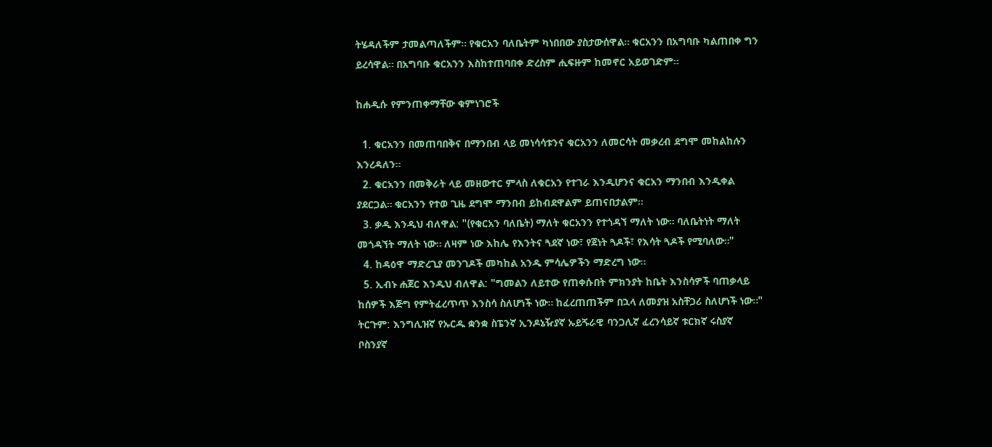ትሄዳለችም ታመልጣለችም። የቁርአን ባለቤትም ካነበበው ያስታውሰዋል። ቁርአንን በአግባቡ ካልጠበቀ ግን ይረሳዋል። በአግባቡ ቁርአንን እስከተጠባበቀ ድረስም ሒፍዙም ከመኖር አይወገድም።

ከሐዲሱ የምንጠቀማቸው ቁምነገሮች

  1. ቁርአንን በመጠባበቅና በማንበብ ላይ መነሳሳቱንና ቁርአንን ለመርሳት መቃረብ ደግሞ መከልከሉን እንረዳለን።
  2. ቁርአንን በመቅራት ላይ መዘውተር ምላስ ለቁርአን የተገራ እንዲሆንና ቁርአን ማንበብ እንዲቀል ያደርጋል። ቁርአንን የተወ ጊዜ ደግሞ ማንበብ ይከብደዋልም ይጠናበታልም።
  3. ቃዲ እንዲህ ብለዋል: "(የቁርአን ባለቤት) ማለት ቁርአንን የተጎዳኘ ማለት ነው። ባለቤትነት ማለት መጎዳኘት ማለት ነው። ለዛም ነው እከሌ የእንትና ጓደኛ ነው፣ የጀነት ጓዶች፣ የእሳት ጓዶች የሚባለው።"
  4. ከዳዕዋ ማድረጊያ መንገዶች መካከል አንዱ ምሳሌዎችን ማድረግ ነው።
  5. ኢብኑ ሐጀር እንዲህ ብለዋል: "ግመልን ለይተው የጠቀሱበት ምክንያት ከቤት እንስሳዎች ባጠቃላይ ከሰዎች እጅግ የምትፈረጥጥ እንስሳ ስለሆነች ነው። ከፈረጠጠችም በኋላ ለመያዝ አስቸጋሪ ስለሆነች ነው።"
ትርጉም: እንግሊዝኛ የኡርዱ ቋንቋ ስፔንኛ ኢንዶኔዥያኛ ኡይጙራዊ ባንጋሊኛ ፈረንሳይኛ ቱርክኛ ሩስያኛ ቦስንያኛ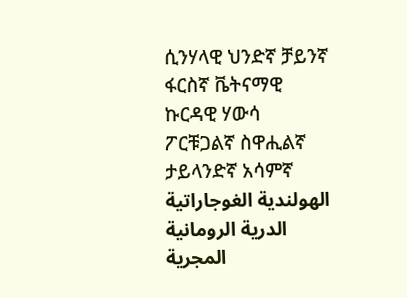ሲንሃላዊ ህንድኛ ቻይንኛ ፋርስኛ ቬትናማዊ ኩርዳዊ ሃውሳ ፖርቹጋልኛ ስዋሒልኛ ታይላንድኛ አሳምኛ الهولندية الغوجاراتية الدرية الرومانية المجرية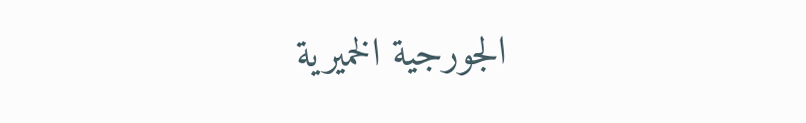الجورجية الخميرية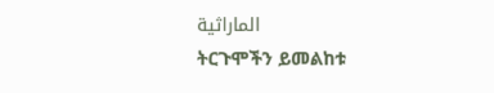الماراثية
ትርጉሞችን ይመልከቱ